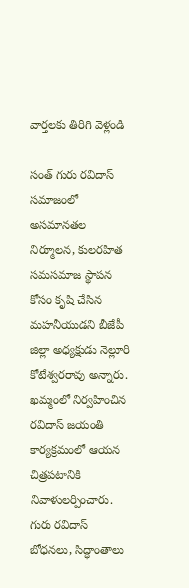వార్తలకు తిరిగి వెళ్లండి

సంత్ గురు రవిదాస్ సమాజంలో అసమానతల నిర్మూలన, కులరహిత సమసమాజ స్థాపన కోసం కృషి చేసిన మహనీయుడని బీజేపీ జిల్లా అధ్యక్షుడు నెల్లూరి కోటేశ్వరరావు అన్నారు. ఖమ్మంలో నిర్వహించిన రవిదాస్ జయంతి కార్యక్రమంలో ఆయన చిత్రపటానికి నివాళులర్పించారు.
గురు రవిదాస్ బోధనలు, సిద్ధాంతాలు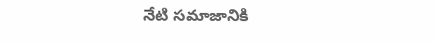నేటి సమాజానికి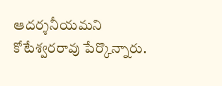ఆదర్శనీయమని కోటేశ్వరరావు పేర్కొన్నారు.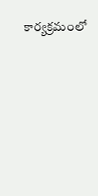కార్యక్రమంలో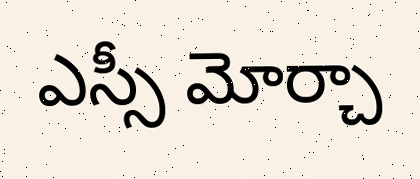ఎస్సీ మోర్చా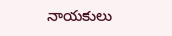నాయకులు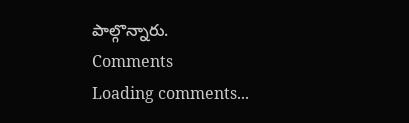పాల్గొన్నారు.
Comments
Loading comments...